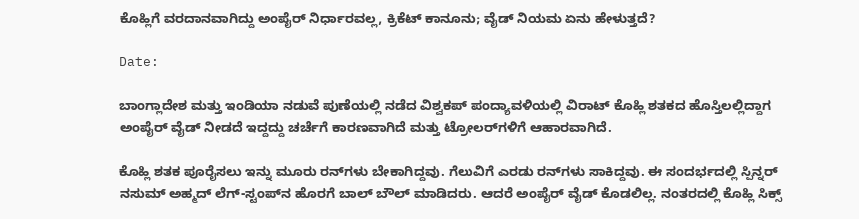ಕೊಹ್ಲಿಗೆ ವರದಾನವಾಗಿದ್ದು ಅಂಪೈರ್‌ ನಿರ್ಧಾರವಲ್ಲ, ಕ್ರಿಕೆಟ್‌ ಕಾನೂನು; ವೈಡ್‌ ನಿಯಮ ಏನು ಹೇಳುತ್ತದೆ?

Date:

ಬಾಂಗ್ಲಾದೇಶ ಮತ್ತು ಇಂಡಿಯಾ ನಡುವೆ ಪುಣೆಯಲ್ಲಿ ನಡೆದ ವಿಶ್ವಕಪ್ ಪಂದ್ಯಾವಳಿಯಲ್ಲಿ ವಿರಾಟ್ ಕೊಹ್ಲಿ ಶತಕದ ಹೊಸ್ತಿಲಲ್ಲಿದ್ದಾಗ ಅಂಪೈರ್‌ ವೈಡ್‌ ನೀಡದೆ ಇದ್ದದ್ದು ಚರ್ಚೆಗೆ ಕಾರಣವಾಗಿದೆ ಮತ್ತು ಟ್ರೋಲರ್‌ಗಳಿಗೆ ಆಹಾರವಾಗಿದೆ.

ಕೊಹ್ಲಿ ಶತಕ ಪೂರೈಸಲು ಇನ್ನು ಮೂರು ರನ್‌ಗಳು ಬೇಕಾಗಿದ್ದವು. ಗೆಲುವಿಗೆ ಎರಡು ರನ್‌ಗಳು ಸಾಕಿದ್ದವು. ಈ ಸಂದರ್ಭದಲ್ಲಿ ಸ್ಪಿನ್ನರ್ ನಸುಮ್ ಅಹ್ಮದ್ ಲೆಗ್-ಸ್ಟಂಪ್‌ನ ಹೊರಗೆ ಬಾಲ್ ಬೌಲ್ ಮಾಡಿದರು. ಆದರೆ ಅಂಪೈರ್‌ ವೈಡ್‌ ಕೊಡಲಿಲ್ಲ. ನಂತರದಲ್ಲಿ ಕೊಹ್ಲಿ ಸಿಕ್ಸ್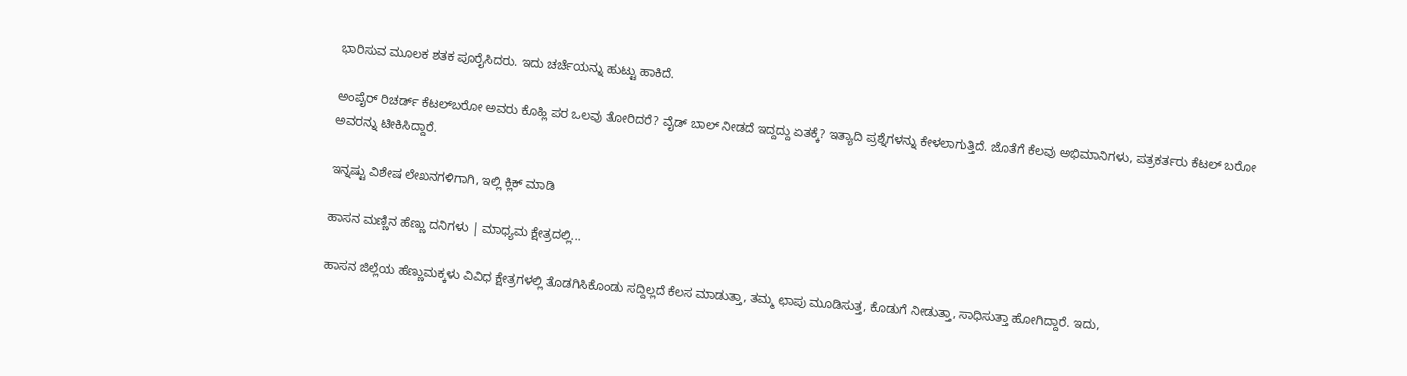ಭಾರಿಸುವ ಮೂಲಕ ಶತಕ ಪೂರೈಸಿದರು. ಇದು ಚರ್ಚೆಯನ್ನು ಹುಟ್ಟು ಹಾಕಿದೆ.

ಅಂಪೈರ್‌ ರಿಚರ್ಡ್ ಕೆಟಲ್‌ಬರೋ ಅವರು ಕೊಹ್ಲಿ ಪರ ಒಲವು ತೋರಿದರೆ? ವೈಡ್ ಬಾಲ್ ನೀಡದೆ ಇದ್ದದ್ದು ಏತಕ್ಕೆ? ಇತ್ಯಾದಿ ಪ್ರಶ್ನೆಗಳನ್ನು ಕೇಳಲಾಗುತ್ತಿದೆ. ಜೊತೆಗೆ ಕೆಲವು ಅಭಿಮಾನಿಗಳು, ಪತ್ರಕರ್ತರು ಕೆಟಲ್‌ ಬರೋ ಅವರನ್ನು ಟೀಕಿಸಿದ್ದಾರೆ.

ಇನ್ನಷ್ಟು ವಿಶೇಷ ಲೇಖನಗಳಿಗಾಗಿ, ಇಲ್ಲಿ ಕ್ಲಿಕ್ ಮಾಡಿ

ಹಾಸನ ಮಣ್ಣಿನ ಹೆಣ್ಣು ದನಿಗಳು | ಮಾಧ್ಯಮ ಕ್ಷೇತ್ರದಲ್ಲಿ...

ಹಾಸನ ಜಿಲ್ಲೆಯ ಹೆಣ್ಣುಮಕ್ಕಳು ವಿವಿಧ ಕ್ಷೇತ್ರಗಳಲ್ಲಿ ತೊಡಗಿಸಿಕೊಂಡು ಸದ್ದಿಲ್ಲದೆ ಕೆಲಸ ಮಾಡುತ್ತಾ, ತಮ್ಮ ಛಾಪು ಮೂಡಿಸುತ್ತ, ಕೊಡುಗೆ ನೀಡುತ್ತಾ, ಸಾಧಿಸುತ್ತಾ ಹೋಗಿದ್ದಾರೆ. ಇದು,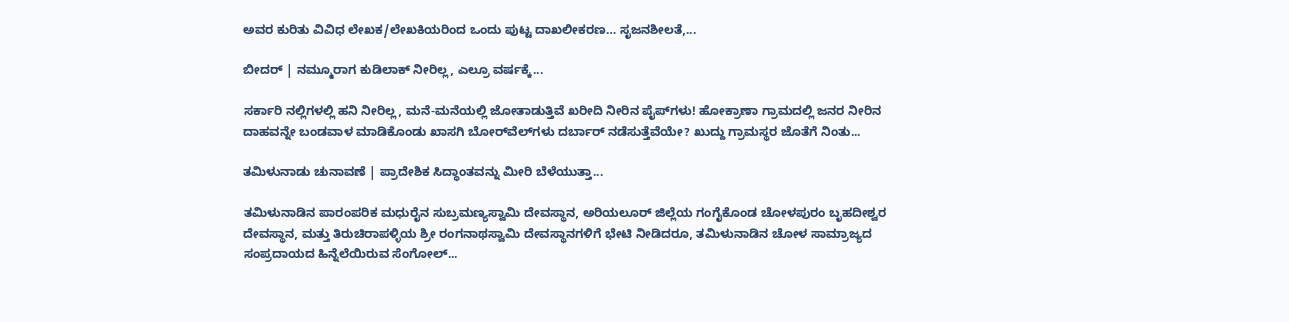ಅವರ ಕುರಿತು ವಿವಿಧ ಲೇಖಕ/ಲೇಖಕಿಯರಿಂದ ಒಂದು ಪುಟ್ಟ ದಾಖಲೀಕರಣ… ಸೃಜನಶೀಲತೆ,...

ಬೀದರ್ | ನಮ್ಮೂರಾಗ ಕುಡಿಲಾಕ್ ನೀರಿಲ್ಲ, ಎಲ್ರೂ ವರ್ಷಕ್ಕೆ...

ಸರ್ಕಾರಿ ನಲ್ಲಿಗಳಲ್ಲಿ ಹನಿ ನೀರಿಲ್ಲ, ಮನೆ-ಮನೆಯಲ್ಲಿ ಜೋತಾಡುತ್ತಿವೆ ಖರೀದಿ ನೀರಿನ ಪೈಪ್‌ಗಳು! ಹೋಕ್ರಾಣಾ ಗ್ರಾಮದಲ್ಲಿ ಜನರ ನೀರಿನ ದಾಹವನ್ನೇ ಬಂಡವಾಳ ಮಾಡಿಕೊಂಡು ಖಾಸಗಿ ಬೋರ್‌ವೆಲ್‌ಗಳು ದರ್ಬಾರ್‌ ನಡೆಸುತ್ತೆವೆಯೇ? ಖುದ್ದು ಗ್ರಾಮಸ್ಥರ ಜೊತೆಗೆ ನಿಂತು...

ತಮಿಳುನಾಡು ಚುನಾವಣೆ | ಪ್ರಾದೇಶಿಕ ಸಿದ್ಧಾಂತವನ್ನು ಮೀರಿ ಬೆಳೆಯುತ್ತಾ...

ತಮಿಳುನಾಡಿನ ಪಾರಂಪರಿಕ ಮಧುರೈನ ಸುಬ್ರಮಣ್ಯಸ್ವಾಮಿ ದೇವಸ್ಥಾನ, ಅರಿಯಲೂರ್ ಜಿಲ್ಲೆಯ ಗಂಗೈಕೊಂಡ ಚೋಳಪುರಂ ಬೃಹದೀಶ್ವರ ದೇವಸ್ಥಾನ, ಮತ್ತು ತಿರುಚಿರಾಪಳ್ಳಿಯ ಶ್ರೀ ರಂಗನಾಥಸ್ವಾಮಿ ದೇವಸ್ಥಾನಗಳಿಗೆ ಭೇಟಿ ನೀಡಿದರೂ, ತಮಿಳುನಾಡಿನ ಚೋಳ ಸಾಮ್ರಾಜ್ಯದ ಸಂಪ್ರದಾಯದ ಹಿನ್ನೆಲೆಯಿರುವ ಸೆಂಗೋಲ್...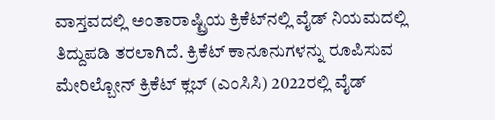ವಾಸ್ತವದಲ್ಲಿ ಅಂತಾರಾಷ್ಟ್ರಿಯ ಕ್ರಿಕೆಟ್‌ನಲ್ಲಿ ವೈಡ್‌ ನಿಯಮದಲ್ಲಿ ತಿದ್ದುಪಡಿ ತರಲಾಗಿದೆ. ಕ್ರಿಕೆಟ್ ಕಾನೂನುಗಳನ್ನು ರೂಪಿಸುವ ಮೇರಿಲ್ಬೋನ್ ಕ್ರಿಕೆಟ್ ಕ್ಲಬ್ (ಎಂಸಿಸಿ) 2022ರಲ್ಲಿ ವೈಡ್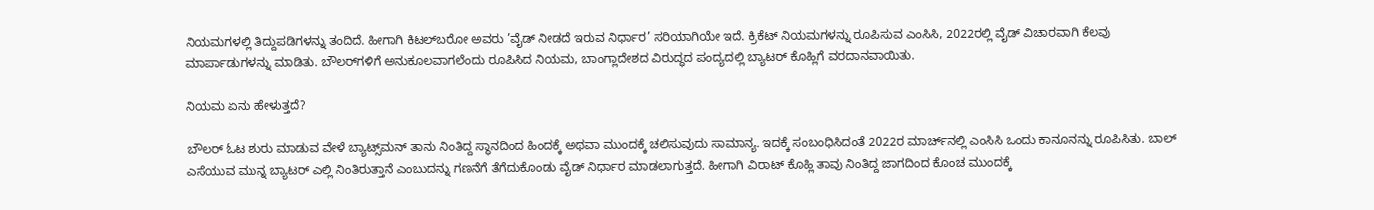ನಿಯಮಗಳಲ್ಲಿ ತಿದ್ದುಪಡಿಗಳನ್ನು ತಂದಿದೆ. ಹೀಗಾಗಿ ಕಿಟಲ್‌ಬರೋ ಅವರು ’ವೈಡ್‌ ನೀಡದೆ ಇರುವ ನಿರ್ಧಾರ’ ಸರಿಯಾಗಿಯೇ ಇದೆ. ಕ್ರಿಕೆಟ್‌ ನಿಯಮಗಳನ್ನು ರೂಪಿಸುವ ಎಂಸಿಸಿ, 2022ರಲ್ಲಿ ವೈಡ್ ವಿಚಾರವಾಗಿ ಕೆಲವು ಮಾರ್ಪಾಡುಗಳನ್ನು ಮಾಡಿತು. ಬೌಲರ್‌ಗಳಿಗೆ ಅನುಕೂಲವಾಗಲೆಂದು ರೂಪಿಸಿದ ನಿಯಮ, ಬಾಂಗ್ಲಾದೇಶದ ವಿರುದ್ಧದ ಪಂದ್ಯದಲ್ಲಿ ಬ್ಯಾಟರ್‌ ಕೊಹ್ಲಿಗೆ ವರದಾನವಾಯಿತು.

ನಿಯಮ ಏನು ಹೇಳುತ್ತದೆ?

ಬೌಲರ್‌ ಓಟ ಶುರು ಮಾಡುವ ವೇಳೆ ಬ್ಯಾಟ್ಸ್‌ಮನ್ ತಾನು ನಿಂತಿದ್ದ ಸ್ಥಾನದಿಂದ ಹಿಂದಕ್ಕೆ ಅಥವಾ ಮುಂದಕ್ಕೆ ಚಲಿಸುವುದು ಸಾಮಾನ್ಯ. ಇದಕ್ಕೆ ಸಂಬಂಧಿಸಿದಂತೆ 2022ರ ಮಾರ್ಚ್‌ನಲ್ಲಿ ಎಂಸಿಸಿ ಒಂದು ಕಾನೂನನ್ನು ರೂಪಿಸಿತು. ಬಾಲ್‌ ಎಸೆಯುವ ಮುನ್ನ ಬ್ಯಾಟರ್‌ ಎಲ್ಲಿ ನಿಂತಿರುತ್ತಾನೆ ಎಂಬುದನ್ನು ಗಣನೆಗೆ ತೆಗೆದುಕೊಂಡು ವೈಡ್‌ ನಿರ್ಧಾರ ಮಾಡಲಾಗುತ್ತದೆ. ಹೀಗಾಗಿ ವಿರಾಟ್ ಕೊಹ್ಲಿ ತಾವು ನಿಂತಿದ್ದ ಜಾಗದಿಂದ ಕೊಂಚ ಮುಂದಕ್ಕೆ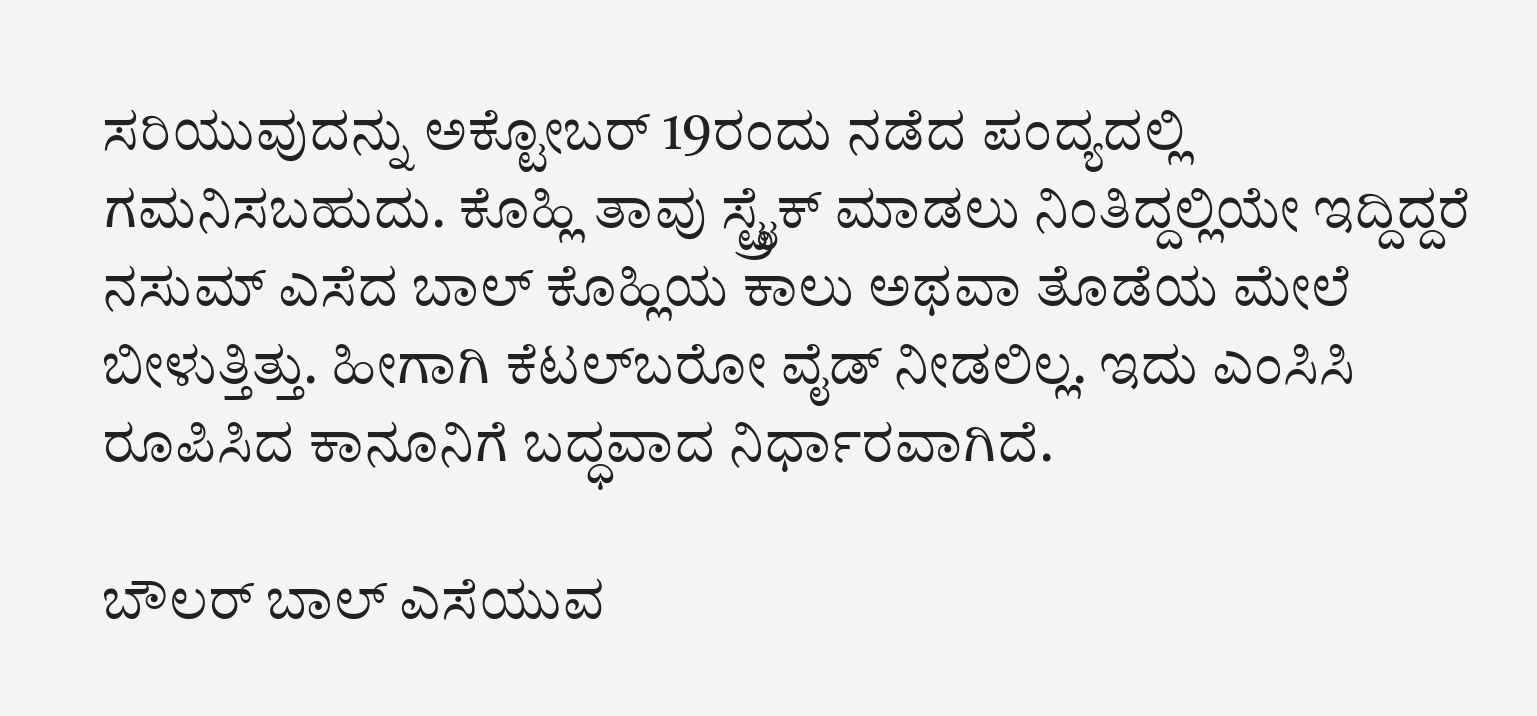ಸರಿಯುವುದನ್ನು ಅಕ್ಟೋಬರ್‌ 19ರಂದು ನಡೆದ ಪಂದ್ಯದಲ್ಲಿ ಗಮನಿಸಬಹುದು. ಕೊಹ್ಲಿ ತಾವು ಸ್ಟ್ರೈಕ್‌ ಮಾಡಲು ನಿಂತಿದ್ದಲ್ಲಿಯೇ ಇದ್ದಿದ್ದರೆ ನಸುಮ್‌ ಎಸೆದ ಬಾಲ್‌‌ ಕೊಹ್ಲಿಯ ಕಾಲು ಅಥವಾ ತೊಡೆಯ ಮೇಲೆ ಬೀಳುತ್ತಿತ್ತು. ಹೀಗಾಗಿ ಕೆಟಲ್‌ಬರೋ ವೈಡ್‌ ನೀಡಲಿಲ್ಲ. ಇದು ಎಂಸಿಸಿ ರೂಪಿಸಿದ ಕಾನೂನಿಗೆ ಬದ್ಧವಾದ ನಿರ್ಧಾರವಾಗಿದೆ.

ಬೌಲರ್‌ ಬಾಲ್ ಎಸೆಯುವ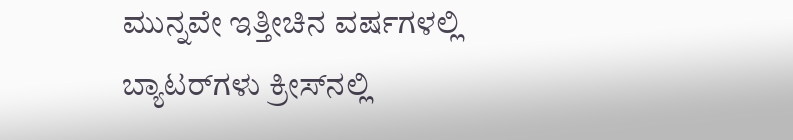ಮುನ್ನವೇ ಇತ್ತೀಚಿನ ವರ್ಷಗಳಲ್ಲಿ ಬ್ಯಾಟರ್‌ಗಳು ಕ್ರೀಸ್‌ನಲ್ಲಿ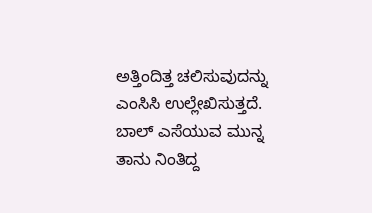ಅತ್ತಿಂದಿತ್ತ ಚಲಿಸುವುದನ್ನು ಎಂಸಿಸಿ ಉಲ್ಲೇಖಿಸುತ್ತದೆ. ಬಾಲ್ ಎಸೆಯುವ ಮುನ್ನ ತಾನು ನಿಂತಿದ್ದ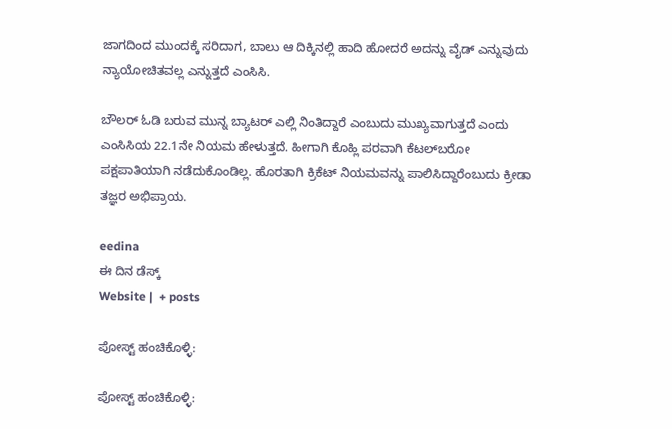ಜಾಗದಿಂದ ಮುಂದಕ್ಕೆ ಸರಿದಾಗ, ಬಾಲು ಆ ದಿಕ್ಕಿನಲ್ಲಿ ಹಾದಿ ಹೋದರೆ ಅದನ್ನು ವೈಡ್ ಎನ್ನುವುದು ನ್ಯಾಯೋಚಿತವಲ್ಲ ಎನ್ನುತ್ತದೆ ಎಂಸಿಸಿ.

ಬೌಲರ್‌ ಓಡಿ ಬರುವ ಮುನ್ನ ಬ್ಯಾಟರ್‌ ಎಲ್ಲಿ ನಿಂತಿದ್ದಾರೆ ಎಂಬುದು ಮುಖ್ಯವಾಗುತ್ತದೆ ಎಂದು ಎಂಸಿಸಿಯ 22.1ನೇ ನಿಯಮ ಹೇಳುತ್ತದೆ. ಹೀಗಾಗಿ ಕೊಹ್ಲಿ ಪರವಾಗಿ ಕೆಟಲ್‌ಬರೋ ಪಕ್ಷಪಾತಿಯಾಗಿ ನಡೆದುಕೊಂಡಿಲ್ಲ. ಹೊರತಾಗಿ ಕ್ರಿಕೆಟ್ ನಿಯಮವನ್ನು ಪಾಲಿಸಿದ್ದಾರೆಂಬುದು ಕ್ರೀಡಾ ತಜ್ಞರ ಅಭಿಪ್ರಾಯ.

eedina
ಈ ದಿನ ಡೆಸ್ಕ್‌
Website |  + posts

ಪೋಸ್ಟ್ ಹಂಚಿಕೊಳ್ಳಿ:

ಪೋಸ್ಟ್ ಹಂಚಿಕೊಳ್ಳಿ: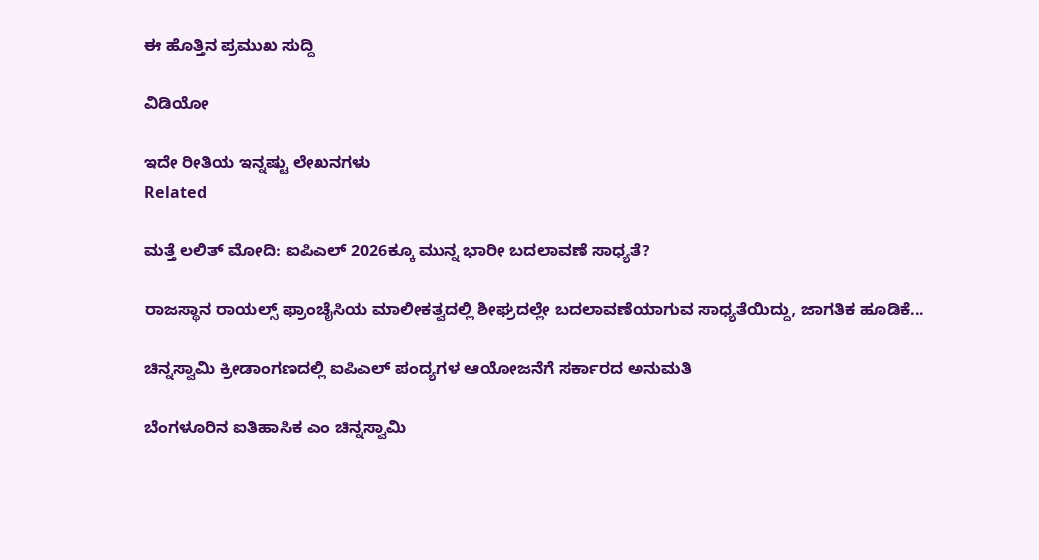ಈ ಹೊತ್ತಿನ ಪ್ರಮುಖ ಸುದ್ದಿ

ವಿಡಿಯೋ

ಇದೇ ರೀತಿಯ ಇನ್ನಷ್ಟು ಲೇಖನಗಳು
Related

ಮತ್ತೆ ಲಲಿತ್ ಮೋದಿ: ಐಪಿಎಲ್ 2026ಕ್ಕೂ ಮುನ್ನ ಭಾರೀ ಬದಲಾವಣೆ ಸಾಧ್ಯತೆ?

ರಾಜಸ್ಥಾನ ರಾಯಲ್ಸ್ ಫ್ರಾಂಚೈಸಿಯ ಮಾಲೀಕತ್ವದಲ್ಲಿ ಶೀಘ್ರದಲ್ಲೇ ಬದಲಾವಣೆಯಾಗುವ ಸಾಧ್ಯತೆಯಿದ್ದು, ಜಾಗತಿಕ ಹೂಡಿಕೆ...

ಚಿನ್ನಸ್ವಾಮಿ ಕ್ರೀಡಾಂಗಣದಲ್ಲಿ ಐಪಿಎಲ್ ಪಂದ್ಯಗಳ ಆಯೋಜನೆಗೆ ಸರ್ಕಾರದ ಅನುಮತಿ

ಬೆಂಗಳೂರಿನ ಐತಿಹಾಸಿಕ ಎಂ ಚಿನ್ನಸ್ವಾಮಿ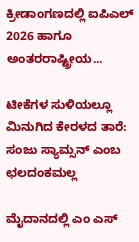ಕ್ರೀಡಾಂಗಣದಲ್ಲಿ ಐಪಿಎಲ್ 2026 ಹಾಗೂ ಅಂತರರಾಷ್ಟ್ರೀಯ...

ಟೀಕೆಗಳ ಸುಳಿಯಲ್ಲೂ ಮಿನುಗಿದ ಕೇರಳದ ತಾರೆ: ಸಂಜು ಸ್ಯಾಮ್ಸನ್ ಎಂಬ ಛಲದಂಕಮಲ್ಲ

ಮೈದಾನದಲ್ಲಿ ಎಂ ಎಸ್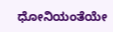ಧೋನಿಯಂತೆಯೇ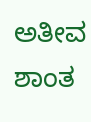ಅತೀವ ಶಾಂತ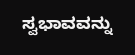ಸ್ವಭಾವವನ್ನು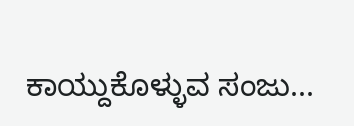ಕಾಯ್ದುಕೊಳ್ಳುವ ಸಂಜು...